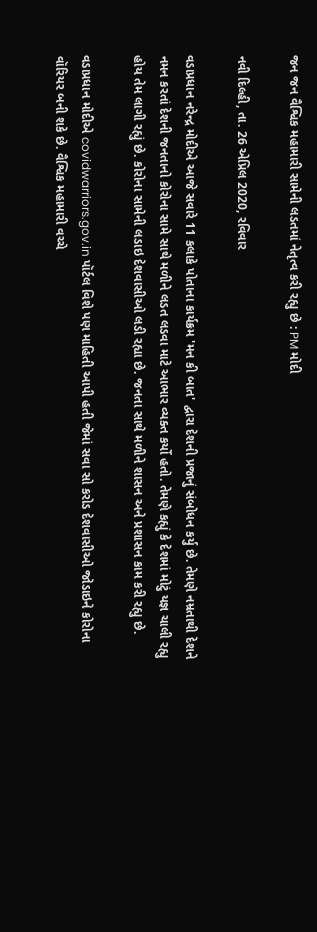જન જન વૈશ્વિક મહામારી સામેની લડતમાં નેતૃત્વ કરી રહ્યુ છે : PM મોદી

નવી દિલ્હી, તા. 26 એપ્રિલ 2020, રવિવાર

વડાપ્રધાન નરેન્દ્ર મોદીએ આજે સવારે 11 કલાકે પોતાના કાર્યક્રમ 'મન કી બાત' દ્વારા દેશની પ્રજાનું સંબોધન કર્યુ છે. તેમણે નમ્રતાથી દેશને નમન કરતાં દેશની જનતાનો કોરોના સામે સાથે મળીને લડત લડવા માટે આભાર વ્યક્ત કર્યો હતો. તેમણે કહ્યું કે દેશમાં મોટું યજ્ઞ ચાલી રહ્યુ હોય તેમ લાગી રહ્યું છે. કોરોના સામેની લડાઇ દેશવાસીઓ લડી રહ્યા છે. જનતા સાથે મળીને શાસન અને પ્રશાસન કામ કરી રહ્યુ છે.

વડાપ્રધાન મોદીએ covidwarriors.gov.in પૉર્ટલ વિશે પણ માહિતી આપી હતી જેમાં સવા સો કરોડ દેશવાસીઓ જોડાઇને કોરોના વૉરિયર બની શકે છે. વૈશ્વિક મહામારી વચ્ચે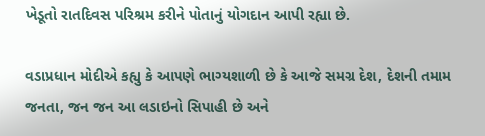ખેડૂતો રાતદિવસ પરિશ્રમ કરીને પોતાનું યોગદાન આપી રહ્યા છે.

વડાપ્રધાન મોદીએ કહ્યુ કે આપણે ભાગ્યશાળી છે કે આજે સમગ્ર દેશ, દેશની તમામ જનતા, જન જન આ લડાઇનો સિપાહી છે અને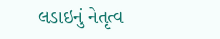લડાઇનું નેતૃત્વ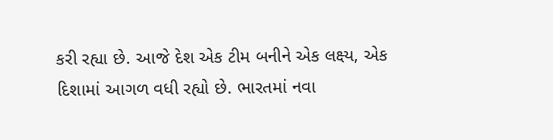કરી રહ્યા છે. આજે દેશ એક ટીમ બનીને એક લક્ષ્ય, એક દિશામાં આગળ વધી રહ્યો છે. ભારતમાં નવા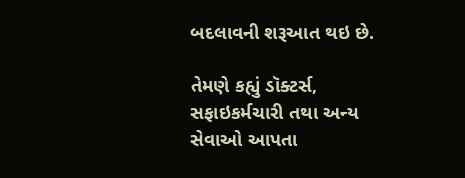બદલાવની શરૂઆત થઇ છે.

તેમણે કહ્યું ડૉક્ટર્સ, સફાઇકર્મચારી તથા અન્ય સેવાઓ આપતા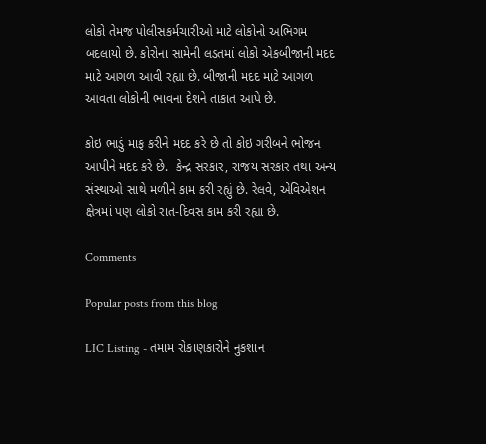લોકો તેમજ પોલીસકર્મચારીઓ માટે લોકોનો અભિગમ બદલાયો છે. કોરોના સામેની લડતમાં લોકો એકબીજાની મદદ માટે આગળ આવી રહ્યા છે. બીજાની મદદ માટે આગળ આવતા લોકોની ભાવના દેશને તાકાત આપે છે.

કોઇ ભાડું માફ કરીને મદદ કરે છે તો કોઇ ગરીબને ભોજન આપીને મદદ કરે છે.  કેન્દ્ર સરકાર, રાજય સરકાર તથા અન્ય સંસ્થાઓ સાથે મળીને કામ કરી રહ્યું છે. રેલવે, એવિએશન ક્ષેત્રમાં પણ લોકો રાત-દિવસ કામ કરી રહ્યા છે.

Comments

Popular posts from this blog

LIC Listing - તમામ રોકાણકારોને નુકશાન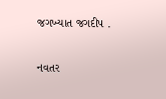જગખ્યાત જગદીપ .

નવતર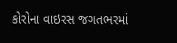કોરોના વાઇરસ જગતભરમાં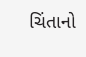ચિંતાનો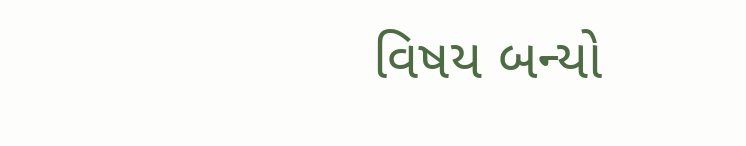વિષય બન્યો